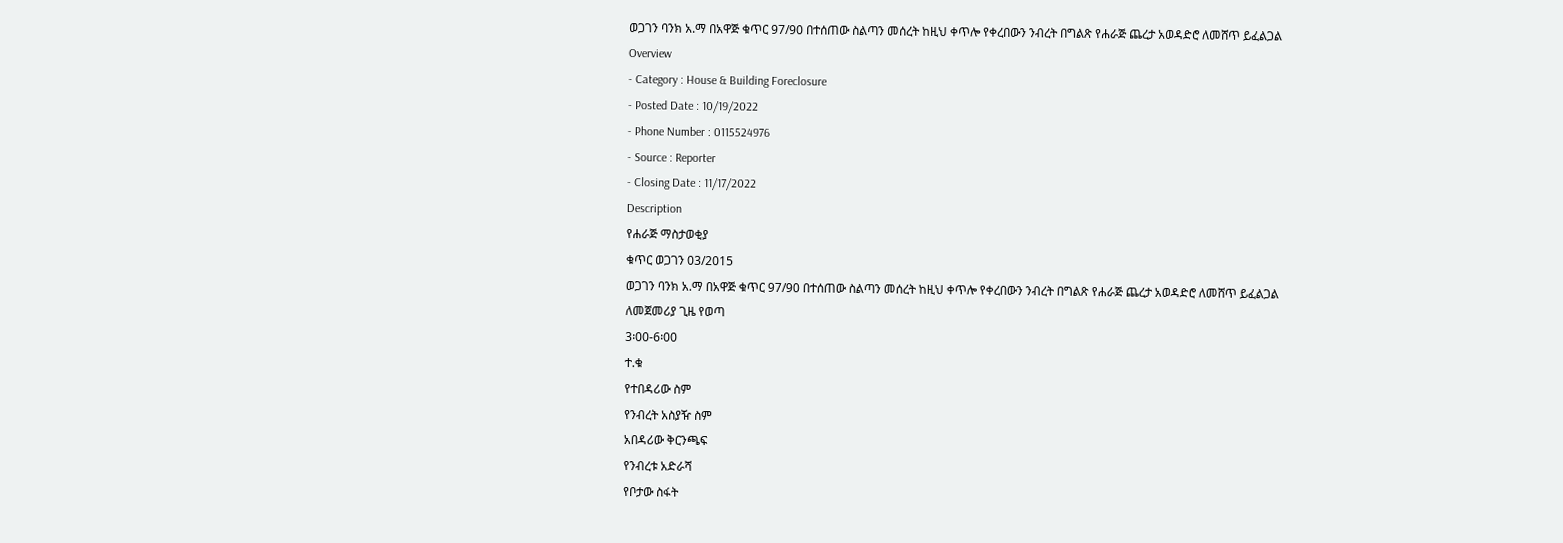ወጋገን ባንክ አ.ማ በአዋጅ ቁጥር 97/90 በተሰጠው ስልጣን መሰረት ከዚህ ቀጥሎ የቀረበውን ንብረት በግልጽ የሐራጅ ጨረታ አወዳድሮ ለመሸጥ ይፈልጋል
Overview
- Category : House & Building Foreclosure
- Posted Date : 10/19/2022
- Phone Number : 0115524976
- Source : Reporter
- Closing Date : 11/17/2022
Description
የሐራጅ ማስታወቂያ
ቁጥር ወጋገን 03/2015
ወጋገን ባንክ አ.ማ በአዋጅ ቁጥር 97/90 በተሰጠው ስልጣን መሰረት ከዚህ ቀጥሎ የቀረበውን ንብረት በግልጽ የሐራጅ ጨረታ አወዳድሮ ለመሸጥ ይፈልጋል
ለመጀመሪያ ጊዜ የወጣ
3፡00-6፡00
ተ.ቁ
የተበዳሪው ስም
የንብረት አስያዥ ስም
አበዳሪው ቅርንጫፍ
የንብረቱ አድራሻ
የቦታው ስፋት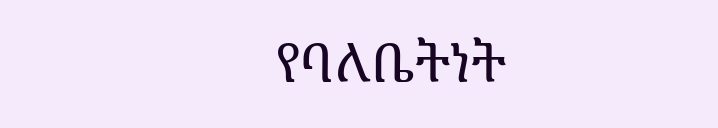የባለቤትነት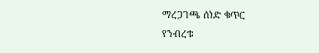ማረጋገጫ ሰነድ ቁጥር
የንብረቱ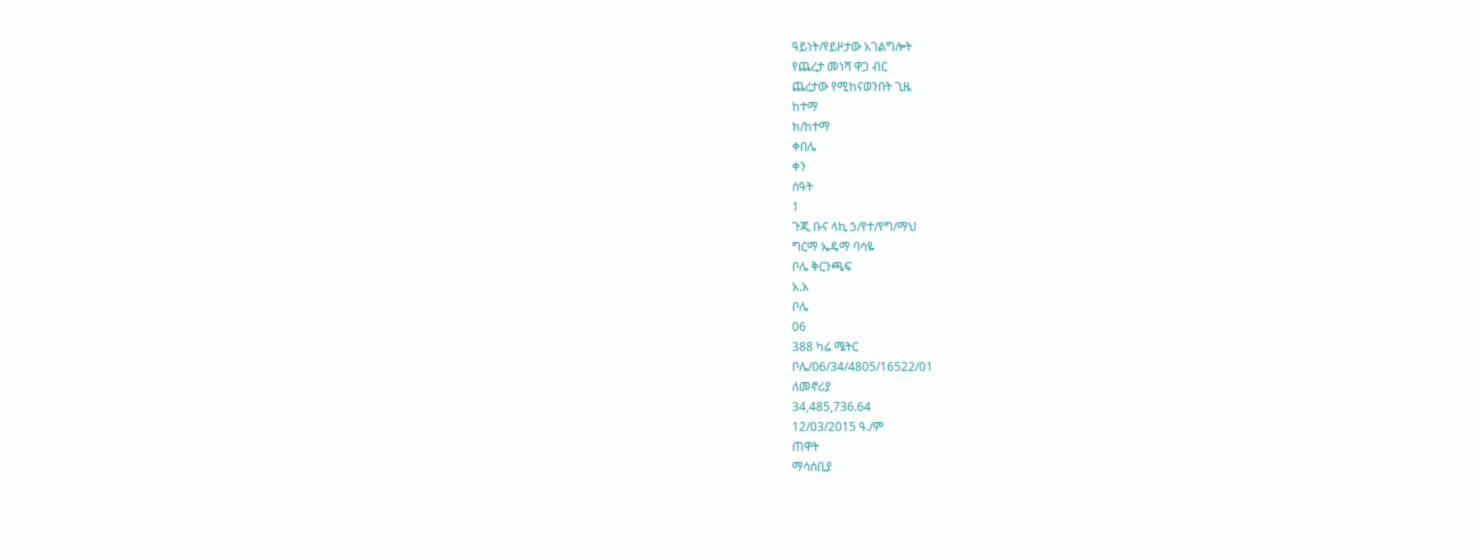ዓይነት/የይዞታው አገልግሎት
የጨረታ መነሻ ዋጋ ብር
ጨረታው የሚከናወንበት ጊዜ
ከተማ
ክ/ከተማ
ቀበሌ
ቀን
ሰዓት
1
ጉጂ ቡና ላኪ ኃ/የተ/የግ/ማህ
ግርማ ኤዴማ ባሳዬ
ቦሌ ቅርንጫፍ
አ.አ
ቦሌ
06
388 ካሬ ሜትር
ቦሌ/06/34/4805/16522/01
ለመኖሪያ
34,485,736.64
12/03/2015 ዓ./ም
ጠዋት
ማሳሰቢያ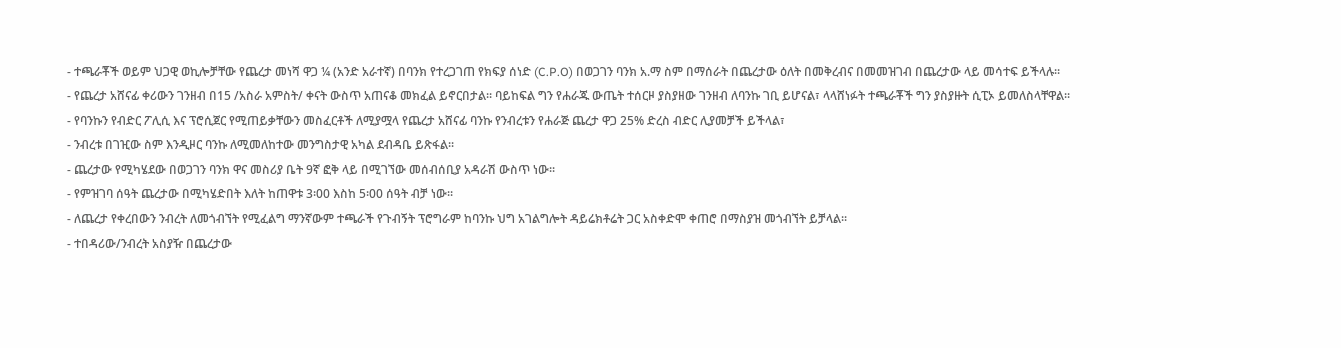- ተጫራቾች ወይም ህጋዊ ወኪሎቻቸው የጨረታ መነሻ ዋጋ ¼ (አንድ አራተኛ) በባንክ የተረጋገጠ የክፍያ ሰነድ (C.P.O) በወጋገን ባንክ አ.ማ ስም በማሰራት በጨረታው ዕለት በመቅረብና በመመዝገብ በጨረታው ላይ መሳተፍ ይችላሉ፡፡
- የጨረታ አሸናፊ ቀሪውን ገንዘብ በ15 /አስራ አምስት/ ቀናት ውስጥ አጠናቆ መክፈል ይኖርበታል፡፡ ባይከፍል ግን የሐራጁ ውጤት ተሰርዞ ያስያዘው ገንዘብ ለባንኩ ገቢ ይሆናል፣ ላላሸነፉት ተጫራቾች ግን ያስያዙት ሲፒኦ ይመለስላቸዋል፡፡
- የባንኩን የብድር ፖሊሲ እና ፕሮሲጀር የሚጠይቃቸውን መስፈርቶች ለሚያሟላ የጨረታ አሸናፊ ባንኩ የንብረቱን የሐራጅ ጨረታ ዋጋ 25% ድረስ ብድር ሊያመቻች ይችላል፣
- ንብረቱ በገዢው ስም እንዲዞር ባንኩ ለሚመለከተው መንግስታዊ አካል ደብዳቤ ይጽፋል፡፡
- ጨረታው የሚካሄደው በወጋገን ባንክ ዋና መስሪያ ቤት 9ኛ ፎቅ ላይ በሚገኘው መሰብሰቢያ አዳራሽ ውስጥ ነው፡፡
- የምዝገባ ሰዓት ጨረታው በሚካሄድበት እለት ከጠዋቱ 3፡00 እስከ 5፡00 ሰዓት ብቻ ነው፡፡
- ለጨረታ የቀረበውን ንብረት ለመጎብኘት የሚፈልግ ማንኛውም ተጫራች የጉብኝት ፕሮግራም ከባንኩ ህግ አገልግሎት ዳይሬክቶሬት ጋር አስቀድሞ ቀጠሮ በማስያዝ መጎብኘት ይቻላል፡፡
- ተበዳሪው/ንብረት አስያዥ በጨረታው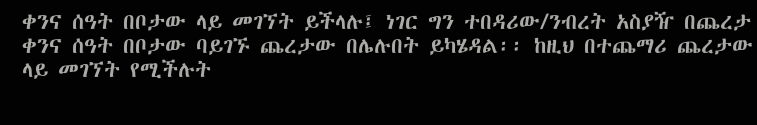ቀንና ሰዓት በቦታው ላይ መገኘት ይችላሉ፤ ነገር ግን ተበዳሪው/ንብረት አስያዥ በጨረታ ቀንና ሰዓት በቦታው ባይገኙ ጨረታው በሌሉበት ይካሄዳል፡፡ ከዚህ በተጨማሪ ጨረታው ላይ መገኘት የሚችሉት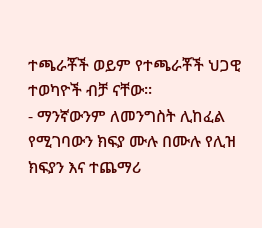ተጫራቾች ወይም የተጫራቾች ህጋዊ ተወካዮች ብቻ ናቸው፡፡
- ማንኛውንም ለመንግስት ሊከፈል የሚገባውን ክፍያ ሙሉ በሙሉ የሊዝ ክፍያን እና ተጨማሪ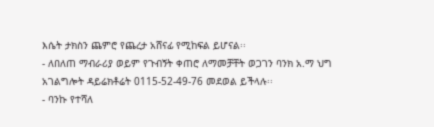እሴት ታክስን ጨምሮ የጨረታ አሸናፊ የሚከፍል ይሆናል፡፡
- ለበለጠ ማብራሪያ ወይም የጉብኝት ቀጠሮ ለማመቻቸት ወጋገን ባንክ አ.ማ ህግ አገልግሎት ዳይሬክቶሬት 0115-52-49-76 መደወል ይችላሉ፡፡
- ባንኩ የተሻለ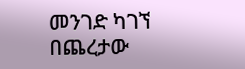መንገድ ካገኘ በጨረታው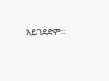አይገደድም፡፡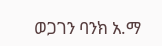ወጋገን ባንክ አ.ማ